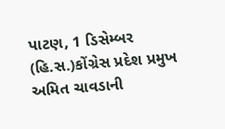પાટણ, 1 ડિસેમ્બર (હિ.સ.)કોંગ્રેસ પ્રદેશ પ્રમુખ અમિત ચાવડાની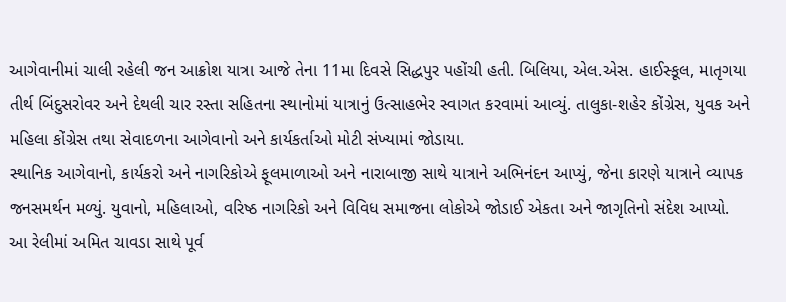આગેવાનીમાં ચાલી રહેલી જન આક્રોશ યાત્રા આજે તેના 11મા દિવસે સિદ્ધપુર પહોંચી હતી. બિલિયા, એલ.એસ. હાઈસ્કૂલ, માતૃગયા તીર્થ બિંદુસરોવર અને દેથલી ચાર રસ્તા સહિતના સ્થાનોમાં યાત્રાનું ઉત્સાહભેર સ્વાગત કરવામાં આવ્યું. તાલુકા-શહેર કોંગ્રેસ, યુવક અને મહિલા કોંગ્રેસ તથા સેવાદળના આગેવાનો અને કાર્યકર્તાઓ મોટી સંખ્યામાં જોડાયા.
સ્થાનિક આગેવાનો, કાર્યકરો અને નાગરિકોએ ફૂલમાળાઓ અને નારાબાજી સાથે યાત્રાને અભિનંદન આપ્યું, જેના કારણે યાત્રાને વ્યાપક જનસમર્થન મળ્યું. યુવાનો, મહિલાઓ, વરિષ્ઠ નાગરિકો અને વિવિધ સમાજના લોકોએ જોડાઈ એકતા અને જાગૃતિનો સંદેશ આપ્યો.
આ રેલીમાં અમિત ચાવડા સાથે પૂર્વ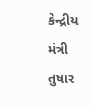કેન્દ્રીય મંત્રી તુષાર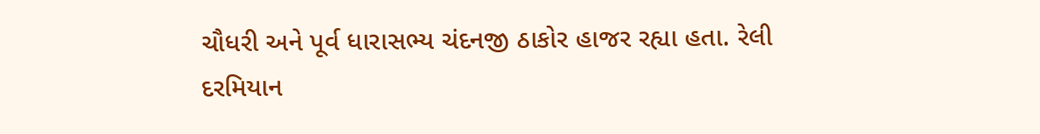ચૌધરી અને પૂર્વ ધારાસભ્ય ચંદનજી ઠાકોર હાજર રહ્યા હતા. રેલી દરમિયાન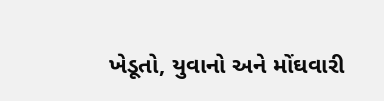ખેડૂતો, યુવાનો અને મોંઘવારી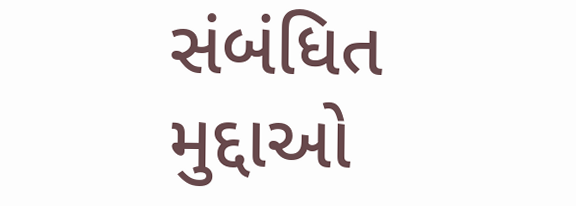સંબંધિત મુદ્દાઓ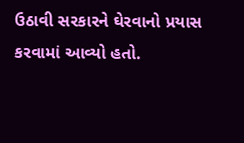ઉઠાવી સરકારને ઘેરવાનો પ્રયાસ કરવામાં આવ્યો હતો.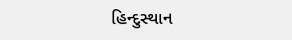હિન્દુસ્થાન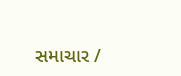સમાચાર /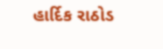હાર્દિક રાઠોડ